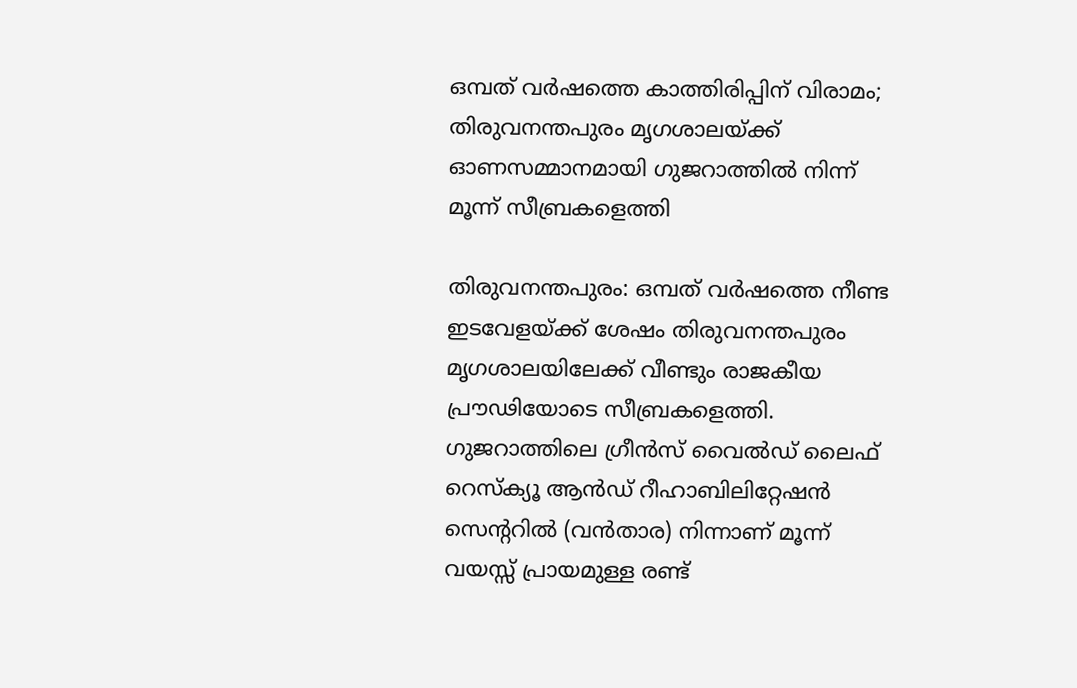ഒമ്പത് വർഷത്തെ കാത്തിരിപ്പിന് വിരാമം; തിരുവനന്തപുരം മൃഗശാലയ്ക്ക് ഓണസമ്മാനമായി ഗുജറാത്തിൽ നിന്ന് മൂന്ന് സീബ്രകളെത്തി

തിരുവനന്തപുരം: ഒമ്പത് വർഷത്തെ നീണ്ട ഇടവേളയ്ക്ക് ശേഷം തിരുവനന്തപുരം മൃഗശാലയിലേക്ക് വീണ്ടും രാജകീയ പ്രൗഢിയോടെ സീബ്രകളെത്തി. ഗുജറാത്തിലെ ഗ്രീൻസ് വൈൽഡ് ലൈഫ് റെസ്‌ക്യൂ ആൻഡ് റീഹാബിലിറ്റേഷൻ സെന്ററിൽ (വൻതാര) നിന്നാണ് മൂന്ന് വയസ്സ് പ്രായമുള്ള രണ്ട്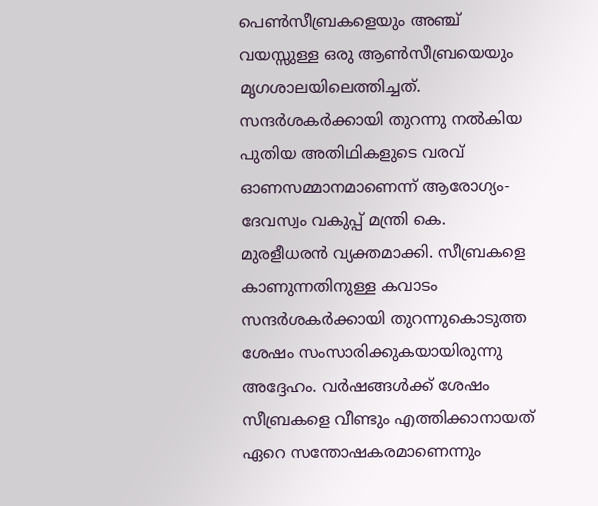പെൺസീബ്രകളെയും അഞ്ച് വയസ്സുള്ള ഒരു ആൺസീബ്രയെയും മൃഗശാലയിലെത്തിച്ചത്. സന്ദർശകർക്കായി തുറന്നു നൽകിയ പുതിയ അതിഥികളുടെ വരവ് ഓണസമ്മാനമാണെന്ന് ആരോഗ്യം-ദേവസ്വം വകുപ്പ് മന്ത്രി കെ. മുരളീധരൻ വ്യക്തമാക്കി. സീബ്രകളെ കാണുന്നതിനുള്ള കവാടം സന്ദർശകർക്കായി തുറന്നുകൊടുത്ത ശേഷം സംസാരിക്കുകയായിരുന്നു അദ്ദേഹം. വർഷങ്ങൾക്ക് ശേഷം സീബ്രകളെ വീണ്ടും എത്തിക്കാനായത് ഏറെ സന്തോഷകരമാണെന്നും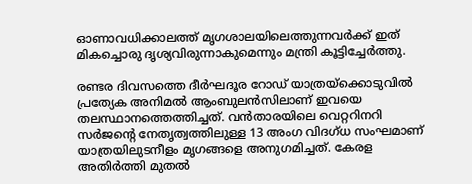ഓണാവധിക്കാലത്ത് മൃഗശാലയിലെത്തുന്നവർക്ക് ഇത് മികച്ചൊരു ദൃശ്യവിരുന്നാകുമെന്നും മന്ത്രി കൂട്ടിച്ചേർത്തു.

രണ്ടര ദിവസത്തെ ദീർഘദൂര റോഡ് യാത്രയ്‌ക്കൊടുവിൽ പ്രത്യേക അനിമൽ ആംബുലൻസിലാണ് ഇവയെ തലസ്ഥാനത്തെത്തിച്ചത്. വൻതാരയിലെ വെറ്ററിനറി സർജന്റെ നേതൃത്വത്തിലുള്ള 13 അംഗ വിദഗ്ധ സംഘമാണ് യാത്രയിലുടനീളം മൃഗങ്ങളെ അനുഗമിച്ചത്. കേരള അതിർത്തി മുതൽ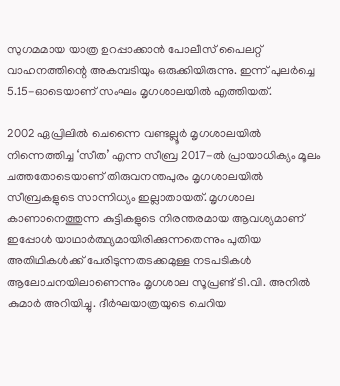സുഗമമായ യാത്ര ഉറപ്പാക്കാൻ പോലീസ് പൈലറ്റ് വാഹനത്തിന്റെ അകമ്പടിയും ഒരുക്കിയിരുന്നു. ഇന്ന് പുലർച്ചെ 5.15-ഓടെയാണ് സംഘം മൃഗശാലയിൽ എത്തിയത്.

2002 ഏപ്രിലിൽ ചെന്നൈ വണ്ടല്ലൂർ മൃഗശാലയിൽ നിന്നെത്തിച്ച ‘സീത’ എന്ന സീബ്ര 2017-ൽ പ്രായാധിക്യം മൂലം ചത്തതോടെയാണ് തിരുവനന്തപുരം മൃഗശാലയിൽ സീബ്രകളുടെ സാന്നിധ്യം ഇല്ലാതായത്. മൃഗശാല കാണാനെത്തുന്ന കുട്ടികളുടെ നിരന്തരമായ ആവശ്യമാണ് ഇപ്പോൾ യാഥാർത്ഥ്യമായിരിക്കുന്നതെന്നും പുതിയ അതിഥികൾക്ക് പേരിടുന്നതടക്കമുള്ള നടപടികൾ ആലോചനയിലാണെന്നും മൃഗശാല സൂപ്രണ്ട് ടി.വി. അനിൽ കുമാർ അറിയിച്ചു. ദീർഘയാത്രയുടെ ചെറിയ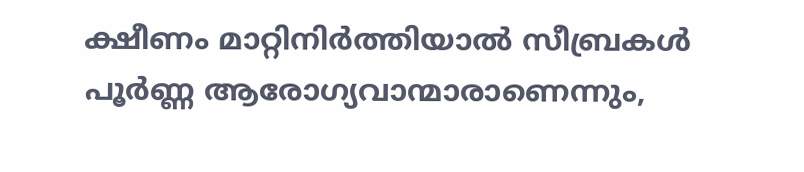ക്ഷീണം മാറ്റിനിർത്തിയാൽ സീബ്രകൾ പൂർണ്ണ ആരോഗ്യവാന്മാരാണെന്നും,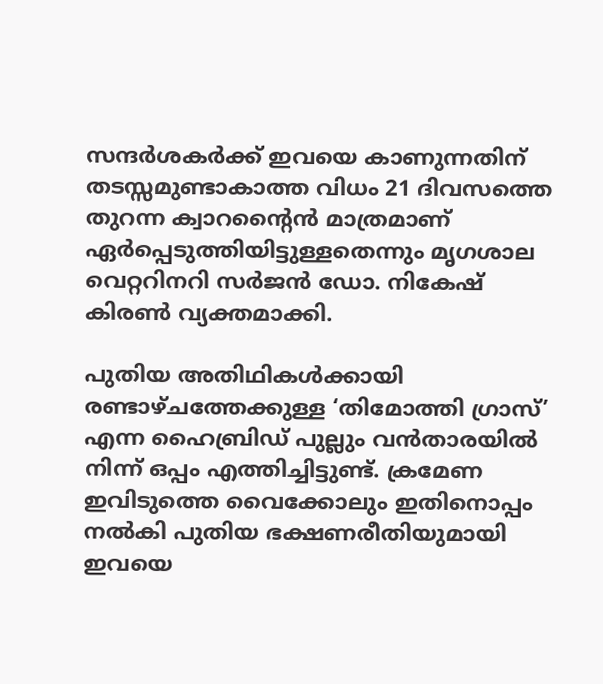സന്ദർശകർക്ക് ഇവയെ കാണുന്നതിന് തടസ്സമുണ്ടാകാത്ത വിധം 21 ദിവസത്തെ തുറന്ന ക്വാറന്റൈൻ മാത്രമാണ് ഏർപ്പെടുത്തിയിട്ടുള്ളതെന്നും മൃഗശാല വെറ്ററിനറി സർജൻ ഡോ. നികേഷ് കിരൺ വ്യക്തമാക്കി.

പുതിയ അതിഥികൾക്കായി രണ്ടാഴ്ചത്തേക്കുള്ള ‘തിമോത്തി ഗ്രാസ്’ എന്ന ഹൈബ്രിഡ് പുല്ലും വൻതാരയിൽ നിന്ന് ഒപ്പം എത്തിച്ചിട്ടുണ്ട്. ക്രമേണ ഇവിടുത്തെ വൈക്കോലും ഇതിനൊപ്പം നൽകി പുതിയ ഭക്ഷണരീതിയുമായി ഇവയെ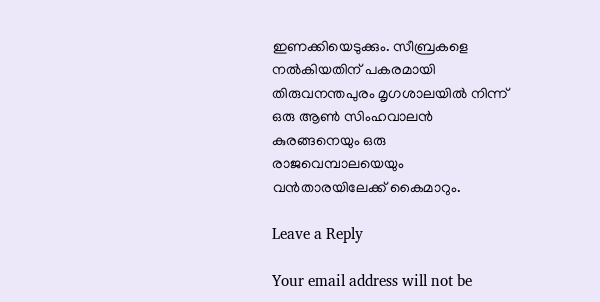ഇണക്കിയെടുക്കും. സീബ്രകളെ നൽകിയതിന് പകരമായി തിരുവനന്തപുരം മൃഗശാലയിൽ നിന്ന് ഒരു ആൺ സിംഹവാലൻ കുരങ്ങനെയും ഒരു രാജവെമ്പാലയെയും വൻതാരയിലേക്ക് കൈമാറും.

Leave a Reply

Your email address will not be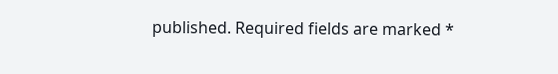published. Required fields are marked *